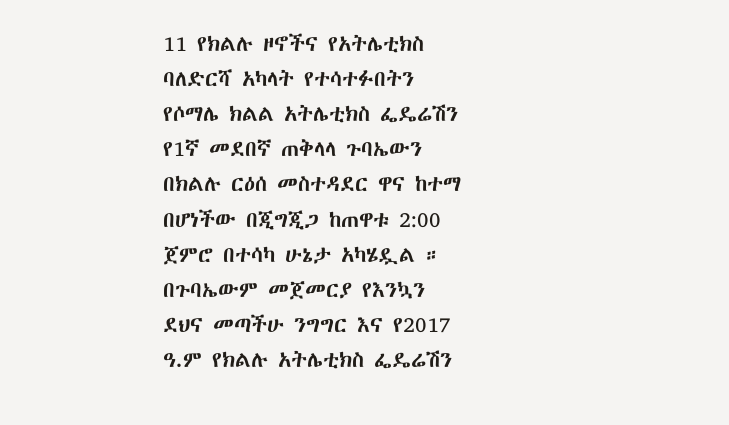11 የክልሉ ዞኖችና የአትሌቲክስ ባለድርሻ አካላት የተሳተፉበትን የሶማሌ ክልል አትሌቲክስ ፌዴሬሽን የ1ኛ መደበኛ ጠቅላላ ጉባኤውን በክልሉ ርዕሰ መስተዳደር ዋና ከተማ በሆነችው በጂግጂጋ ከጠዋቱ 2:00 ጀምሮ በተሳካ ሁኔታ አካሄዷል ።
በጉባኤውም መጀመርያ የእንኳን ደህና መጣችሁ ንግግር እና የ2017 ዓ.ም የክልሉ አትሌቲክስ ፌዴሬሽን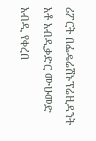ሪፖርት በፌዴሬሽኑፕሬዚዳንት አቶ አብዲቃድር ሙሁመድ አብዲ የቀረበ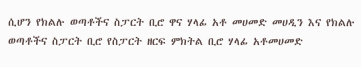ሲሆን የክልሉ ወጣቶችና ስፓርት ቢሮ ዋና ሃላፊ አቶ መሀመድ መሀዲን እና የክልሉ ወጣቶችና ስፓርት ቢሮ የስፓርት ዘርፍ ምክትል ቢሮ ሃላፊ አቶመሀመድ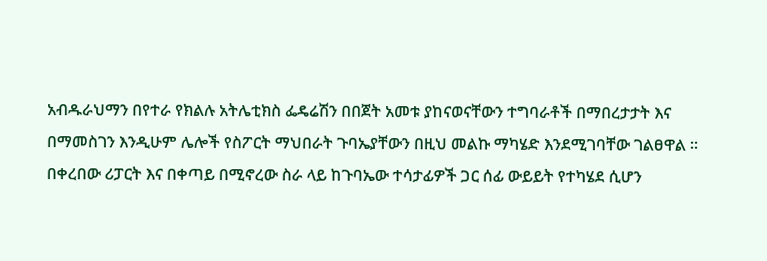አብዱራህማን በየተራ የክልሉ አትሌቲክስ ፌዴሬሽን በበጀት አመቱ ያከናወናቸውን ተግባራቶች በማበረታታት እና በማመስገን እንዲሁም ሌሎች የስፖርት ማህበራት ጉባኤያቸውን በዚህ መልኩ ማካሄድ እንደሚገባቸው ገልፀዋል ።
በቀረበው ሪፓርት እና በቀጣይ በሚኖረው ስራ ላይ ከጉባኤው ተሳታፊዎች ጋር ሰፊ ውይይት የተካሄደ ሲሆን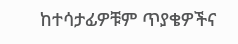ከተሳታፊዎቹም ጥያቄዎችና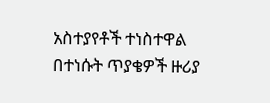አስተያየቶች ተነስተዋል በተነሱት ጥያቄዎች ዙሪያ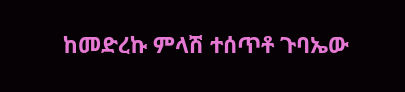ከመድረኩ ምላሽ ተሰጥቶ ጉባኤው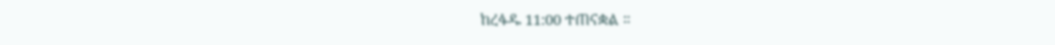ከረፋዱ 11:00 ተጠናቋል ።